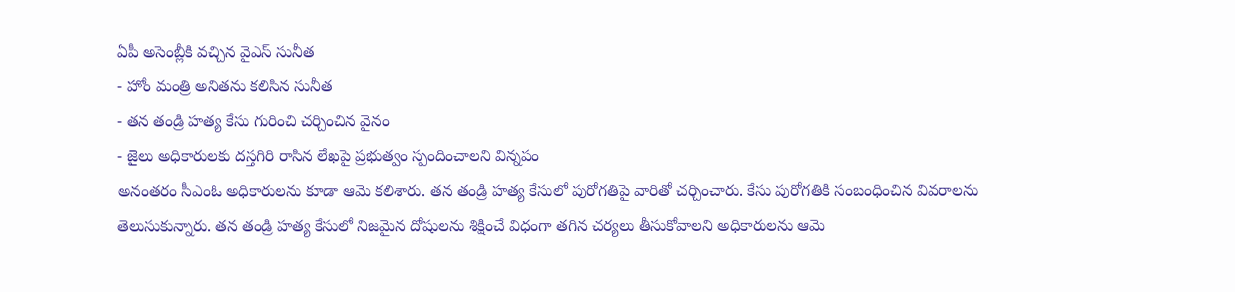ఏపీ అసెంబ్లీకి వచ్చిన వైఎస్ సునీత
- హోం మంత్రి అనితను కలిసిన సునీత
- తన తండ్రి హత్య కేసు గురించి చర్చించిన వైనం
- జైలు అధికారులకు దస్తగిరి రాసిన లేఖపై ప్రభుత్వం స్పందించాలని విన్నపం
అనంతరం సీఎంఓ అధికారులను కూడా ఆమె కలిశారు. తన తండ్రి హత్య కేసులో పురోగతిపై వారితో చర్చించారు. కేసు పురోగతికి సంబంధించిన వివరాలను తెలుసుకున్నారు. తన తండ్రి హత్య కేసులో నిజమైన దోషులను శిక్షించే విధంగా తగిన చర్యలు తీసుకోవాలని అధికారులను ఆమె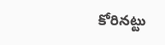కోరినట్టు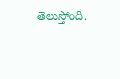తెలుస్తోంది.